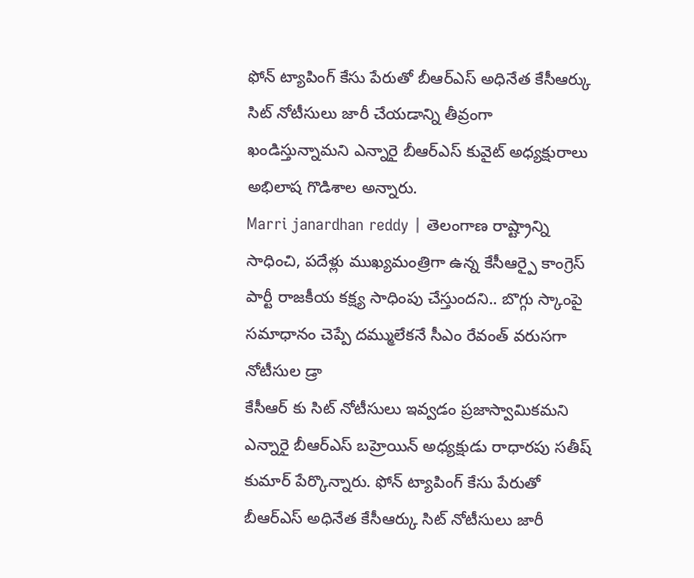ఫోన్ ట్యాపింగ్ కేసు పేరుతో బీఆర్ఎస్ అధినేత కేసీఆర్కు సిట్ నోటీసులు జారీ చేయడాన్ని తీవ్రంగా ఖండిస్తున్నామని ఎన్నారై బీఆర్ఎస్ కువైట్ అధ్యక్షురాలు అభిలాష గొడిశాల అన్నారు.
Marri janardhan reddy | తెలంగాణ రాష్ట్రాన్ని సాధించి, పదేళ్లు ముఖ్యమంత్రిగా ఉన్న కేసీఆర్పై కాంగ్రెస్ పార్టీ రాజకీయ కక్ష్య సాధింపు చేస్తుందని.. బొగ్గు స్కాంపై సమాధానం చెప్పే దమ్ములేకనే సీఎం రేవంత్ వరుసగా నోటీసుల డ్రా
కేసీఆర్ కు సిట్ నోటీసులు ఇవ్వడం ప్రజాస్వామికమని ఎన్నారై బీఆర్ఎస్ బహ్రెయిన్ అధ్యక్షుడు రాధారపు సతీష్ కుమార్ పేర్కొన్నారు. ఫోన్ ట్యాపింగ్ కేసు పేరుతో బీఆర్ఎస్ అధినేత కేసీఆర్కు సిట్ నోటీసులు జారీ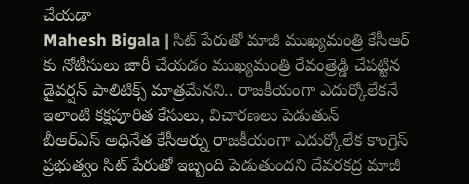చేయడా
Mahesh Bigala | సిట్ పేరుతో మాజీ ముఖ్యమంత్రి కేసీఆర్ కు నోటీసులు జారీ చేయడం ముఖ్యమంత్రి రేవంత్రెడ్డి చేపట్టిన డైవర్షన్ పాలిటిక్స్ మాత్రమేనని.. రాజకీయంగా ఎదుర్కోలేకనే ఇలాంటి కక్షపూరిత కేసులు, విచారణలు పెడుతున్
బీఆర్ఎస్ అధినేత కేసీఆర్ను రాజకీయంగా ఎదుర్కోలేక కాంగ్రెస్ ప్రభుత్వం సిట్ పేరుతో ఇబ్బంది పెడుతుందని దేవరకద్ర మాజీ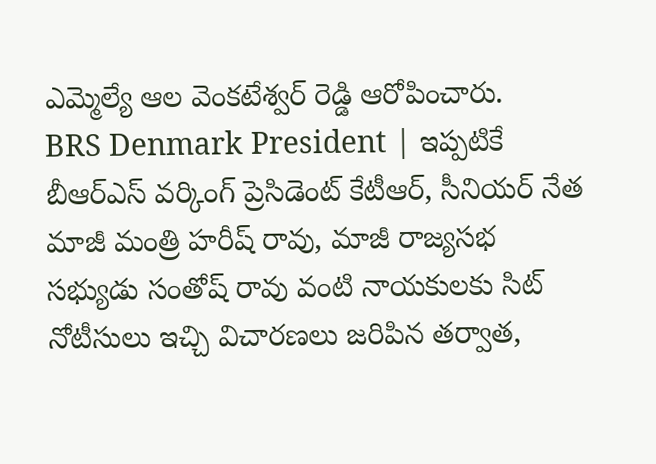ఎమ్మెల్యే ఆల వెంకటేశ్వర్ రెడ్డి ఆరోపించారు.
BRS Denmark President | ఇప్పటికే బీఆర్ఎస్ వర్కింగ్ ప్రెసిడెంట్ కేటీఆర్, సీనియర్ నేత మాజీ మంత్రి హరీష్ రావు, మాజీ రాజ్యసభ సభ్యుడు సంతోష్ రావు వంటి నాయకులకు సిట్ నోటీసులు ఇచ్చి విచారణలు జరిపిన తర్వాత,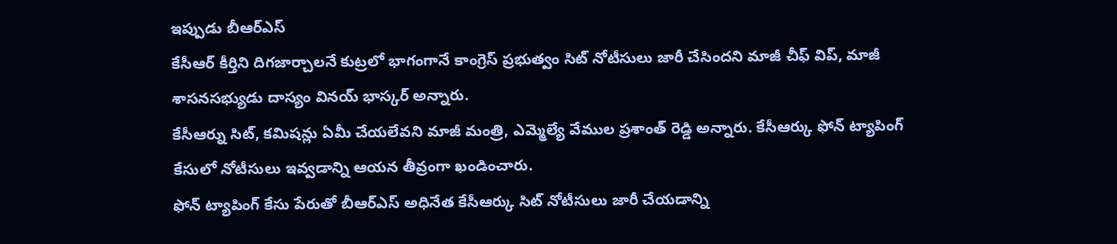ఇప్పుడు బీఆర్ఎస్
కేసీఆర్ కీర్తిని దిగజార్చాలనే కుట్రలో భాగంగానే కాంగ్రెస్ ప్రభుత్వం సిట్ నోటీసులు జారీ చేసిందని మాజీ చీఫ్ విప్, మాజీ శాసనసభ్యుడు దాస్యం వినయ్ భాస్కర్ అన్నారు.
కేసీఆర్ను సిట్, కమిషన్లు ఏమీ చేయలేవని మాజీ మంత్రి, ఎమ్మెల్యే వేముల ప్రశాంత్ రెడ్డి అన్నారు. కేసీఆర్కు ఫోన్ ట్యాపింగ్ కేసులో నోటీసులు ఇవ్వడాన్ని ఆయన తీవ్రంగా ఖండించారు.
ఫోన్ ట్యాపింగ్ కేసు పేరుతో బీఆర్ఎస్ అధినేత కేసీఆర్కు సిట్ నోటీసులు జారీ చేయడాన్ని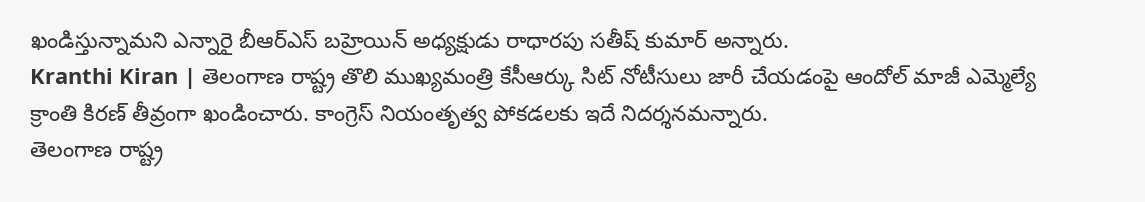ఖండిస్తున్నామని ఎన్నారై బీఆర్ఎస్ బహ్రెయిన్ అధ్యక్షుడు రాధారపు సతీష్ కుమార్ అన్నారు.
Kranthi Kiran | తెలంగాణ రాష్ట్ర తొలి ముఖ్యమంత్రి కేసీఆర్కు సిట్ నోటీసులు జారీ చేయడంపై ఆందోల్ మాజీ ఎమ్మెల్యే క్రాంతి కిరణ్ తీవ్రంగా ఖండించారు. కాంగ్రెస్ నియంతృత్వ పోకడలకు ఇదే నిదర్శనమన్నారు.
తెలంగాణ రాష్ట్ర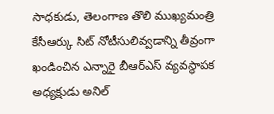సాధకుడు, తెలంగాణ తొలి ముఖ్యమంత్రి కేసీఆర్కు సిట్ నోటీసులివ్వడాన్ని తీవ్రంగా ఖండించిన ఎన్నారై బీఆర్ఎస్ వ్యవస్థాపక అధ్యక్షుడు అనిల్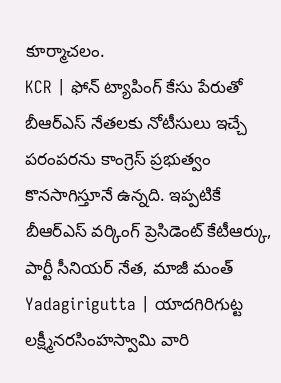కూర్మాచలం.
KCR | ఫోన్ ట్యాపింగ్ కేసు పేరుతో బీఆర్ఎస్ నేతలకు నోటీసులు ఇచ్చే పరంపరను కాంగ్రెస్ ప్రభుత్వం కొనసాగిస్తూనే ఉన్నది. ఇప్పటికే బీఆర్ఎస్ వర్కింగ్ ప్రెసిడెంట్ కేటీఆర్కు, పార్టీ సీనియర్ నేత, మాజీ మంత్
Yadagirigutta | యాదగిరిగుట్ట లక్ష్మీనరసింహస్వామి వారి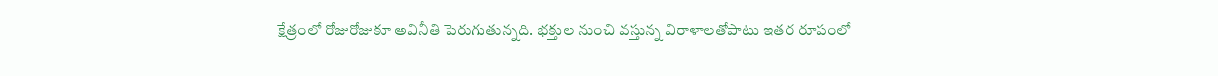క్షేత్రంలో రోజురోజుకూ అవినీతి పెరుగుతున్నది. భక్తుల నుంచి వస్తున్న విరాళాలతోపాటు ఇతర రూపంలో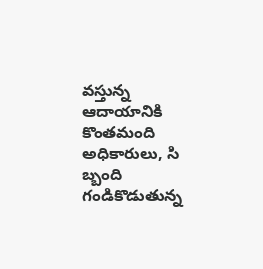వస్తున్న ఆదాయానికి కొంతమంది అధికారులు, సి బ్బంది గండికొడుతున్న